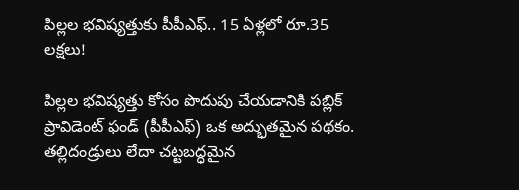పిల్లల భవిష్యత్తుకు పీపీఎఫ్.. 15 ఏళ్లలో రూ.35 లక్షలు!

పిల్లల భవిష్యత్తు కోసం పొదుపు చేయడానికి పబ్లిక్ ప్రావిడెంట్ ఫండ్ (పీపీఎఫ్) ఒక అద్భుతమైన పథకం. తల్లిదండ్రులు లేదా చట్టబద్ధమైన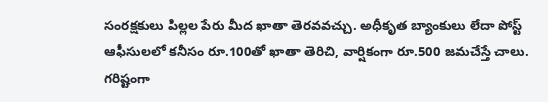సంరక్షకులు పిల్లల పేరు మీద ఖాతా తెరవవచ్చు. అధీకృత బ్యాంకులు లేదా పోస్ట్ ఆఫీసులలో కనీసం రూ.100తో ఖాతా తెరిచి, వార్షికంగా రూ.500 జమచేస్తే చాలు. గరిష్టంగా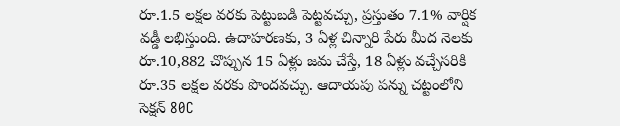రూ.1.5 లక్షల వరకు పెట్టుబడి పెట్టవచ్చు, ప్రస్తుతం 7.1% వార్షిక వడ్డీ లభిస్తుంది. ఉదాహరణకు, 3 ఏళ్ల చిన్నారి పేరు మీద నెలకు రూ.10,882 చొప్పున 15 ఏళ్లు జమ చేస్తే, 18 ఏళ్లు వచ్చేసరికి రూ.35 లక్షల వరకు పొందవచ్చు. ఆదాయపు పన్ను చట్టంలోని సెక్షన్ 80C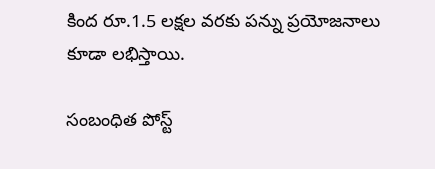కింద రూ.1.5 లక్షల వరకు పన్ను ప్రయోజనాలు కూడా లభిస్తాయి.

సంబంధిత పోస్ట్